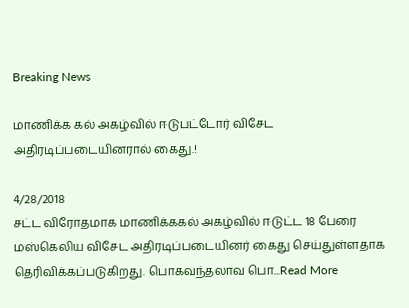Breaking News

மாணிக்க கல் அகழ்வில் ஈடுபட்டோர் விசேட அதிரடிப்படையினரால் கைது.!

4/28/2018
சட்ட விரோதமாக மாணிக்ககல் அகழ்வில் ஈடுட்ட 18 பேரை மஸ்கெலிய விசேட அதிரடிப்படையினர் கைது செய்துள்ளதாக தெரிவிக்கப்படுகிறது. பொகவந்தலாவ பொ...Read More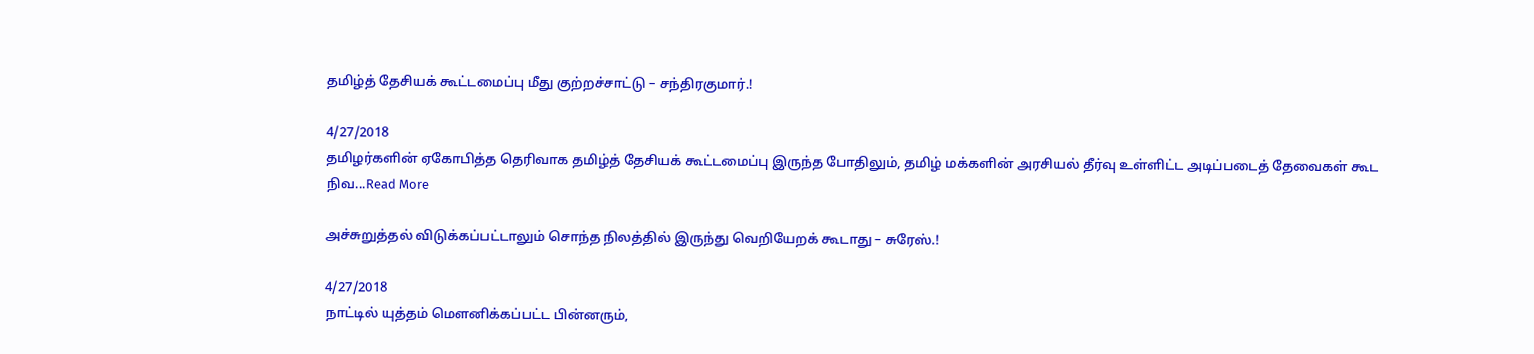தமிழ்த் தேசியக் கூட்டமைப்பு மீது குற்றச்சாட்டு – சந்திரகுமார்.!

4/27/2018
தமிழர்களின் ஏகோபித்த தெரிவாக தமிழ்த் தேசியக் கூட்டமைப்பு இருந்த போதிலும், தமிழ் மக்களின் அரசியல் தீர்வு உள்ளிட்ட அடிப்படைத் தேவைகள் கூட நிவ...Read More

அச்சுறுத்தல் விடுக்கப்பட்டாலும் சொந்த நிலத்தில் இருந்து வெறியேறக் கூடாது – சுரேஸ்.!

4/27/2018
நாட்டில் யுத்தம் மௌனிக்கப்பட்ட பின்னரும்,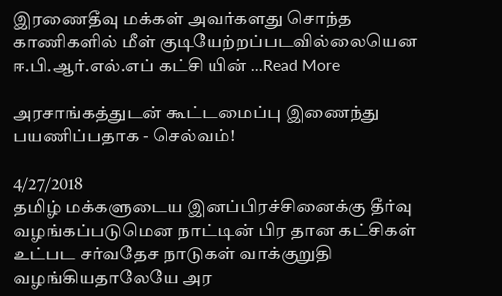இரணைதீவு மக்கள் அவர்களது சொந்த காணிகளில் மீள் குடியேற்றப்படவில்லையென ஈ.பி.ஆர்.எல்.எப் கட்சி யின் ...Read More

அரசாங்கத்துடன் கூட்டமைப்பு இணைந்து பயணிப்பதாக - செல்வம்!

4/27/2018
தமிழ் மக்களுடைய இனப்பிரச்சினைக்கு தீர்வு வழங்கப்படுமென நாட்டின் பிர தான கட்சிகள் உட்பட சர்வதேச நாடுகள் வாக்குறுதி வழங்கியதாலேயே அர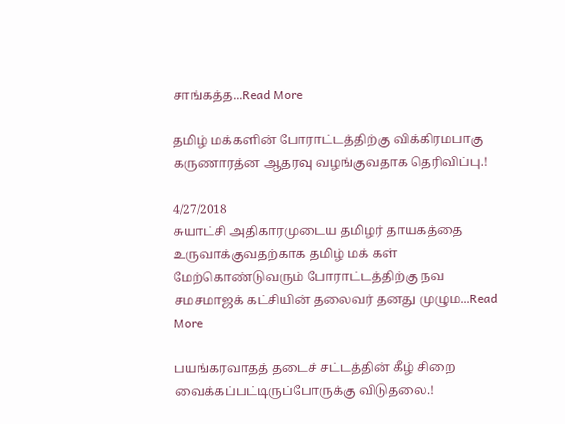சாங்கத்த...Read More

தமிழ் மக்களின் போராட்டத்திற்கு விக்கிரமபாகு கருணாரத்ன ஆதரவு வழங்குவதாக தெரிவிப்பு.!

4/27/2018
சுயாட்சி அதிகாரமுடைய தமிழர் தாயகத்தை உருவாக்குவதற்காக தமிழ் மக் கள் மேற்கொண்டுவரும் போராட்டத்திற்கு நவ சமசமாஜக் கட்சியின் தலைவர் தனது முழும...Read More

பயங்கரவாதத் தடைச் சட்டத்தின் கீழ் சிறை வைக்கப்பட்டிருப்போருக்கு விடுதலை.!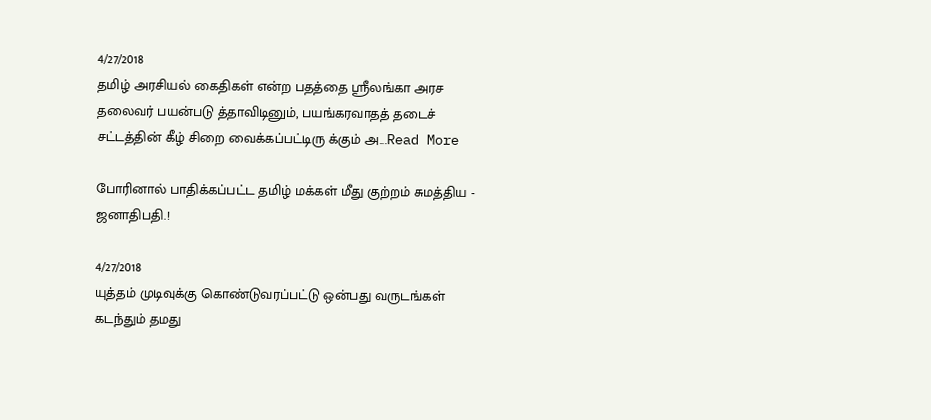4/27/2018
தமிழ் அரசியல் கைதிகள் என்ற பதத்தை ஸ்ரீலங்கா அரச தலைவர் பயன்படு த்தாவிடினும், பயங்கரவாதத் தடைச் சட்டத்தின் கீழ் சிறை வைக்கப்பட்டிரு க்கும் அ...Read More

போரினால் பாதிக்கப்பட்ட தமிழ் மக்கள் மீது குற்றம் சுமத்திய - ஜனாதிபதி.!

4/27/2018
யுத்தம் முடிவுக்கு கொண்டுவரப்பட்டு ஒன்பது வருடங்கள் கடந்தும் தமது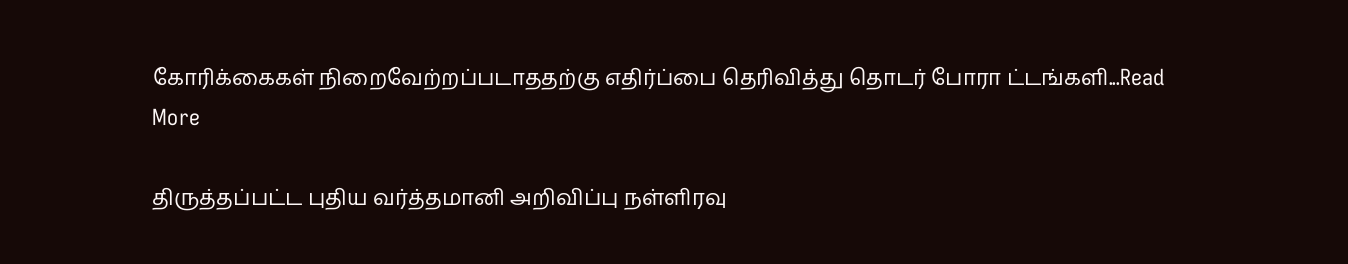கோரிக்கைகள் நிறைவேற்றப்படாததற்கு எதிர்ப்பை தெரிவித்து தொடர் போரா ட்டங்களி...Read More

திருத்தப்பட்ட புதிய வர்த்தமானி அறிவிப்பு நள்ளிரவு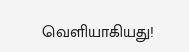வெளியாகியது!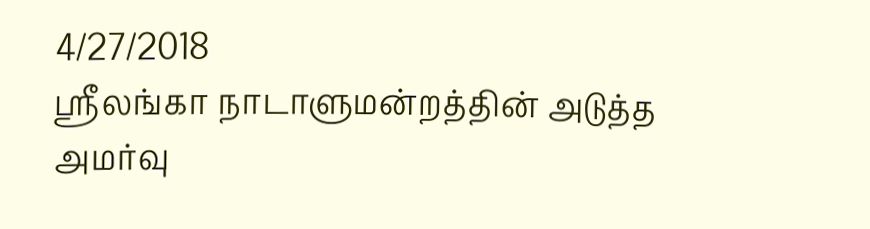4/27/2018
ஸ்ரீலங்கா நாடாளுமன்றத்தின் அடுத்த அமர்வு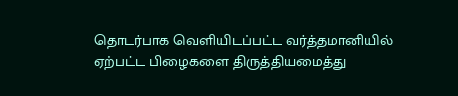தொடர்பாக வெளியிடப்பட்ட வர்த்தமானியில் ஏற்பட்ட பிழைகளை திருத்தியமைத்து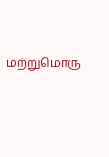மற்றுமொரு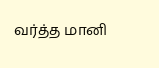வர்த்த மானி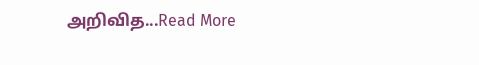அறிவித...Read More